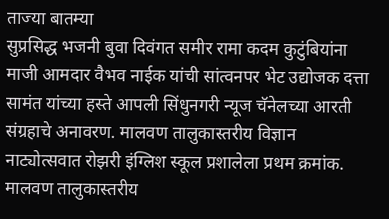ताज्या बातम्या
सुप्रसिद्ध भजनी बुवा दिवंगत समीर रामा कदम कुटुंबियांना माजी आमदार वैभव नाईक यांची सांत्वनपर भेट उद्योजक दत्ता सामंत यांच्या हस्ते आपली सिंधुनगरी न्यूज चॅनेलच्या आरती संग्रहाचे अनावरण. मालवण तालुकास्तरीय विज्ञान नाट्योत्सवात रोझरी इंग्लिश स्कूल प्रशालेला प्रथम क्रमांक. मालवण तालुकास्तरीय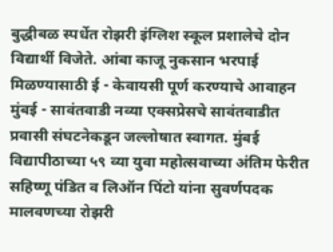बुद्धीबळ स्पर्धेत रोझरी इंग्लिश स्कूल प्रशालेचे दोन विद्यार्थी विजेते. आंबा काजू नुकसान भरपाई मिळण्यासाठी ई - केवायसी पूर्ण करण्याचे आवाहन मुंबई - सावंतवाडी नव्या एक्सप्रेसचे सावंतवाडीत प्रवासी संघटनेकडून जल्लोषात स्वागत. मुंबई विद्यापीठाच्या ५९ व्या युवा महोत्सवाच्या अंतिम फेरीत सहिष्णू पंडित व लिऑन पिंटो यांना सुवर्णपदक मालवणच्या रोझरी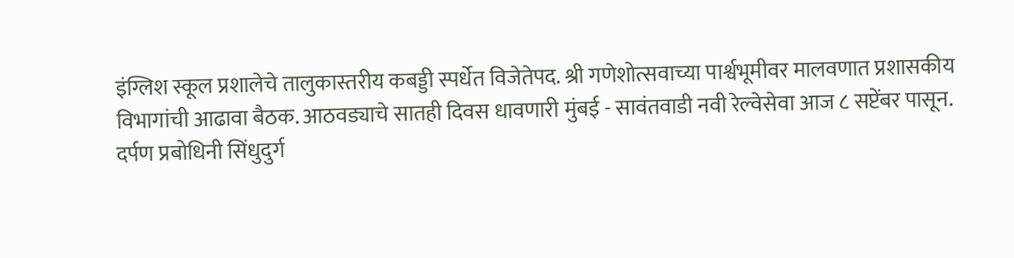इंग्लिश स्कूल प्रशालेचे तालुकास्तरीय कबड्डी स्पर्धेत विजेतेपद. श्री गणेशोत्सवाच्या पार्श्वभूमीवर मालवणात प्रशासकीय विभागांची आढावा बैठक. आठवड्याचे सातही दिवस धावणारी मुंबई - सावंतवाडी नवी रेल्वेसेवा आज ८ सप्टेंबर पासून.
दर्पण प्रबोधिनी सिंधुदुर्ग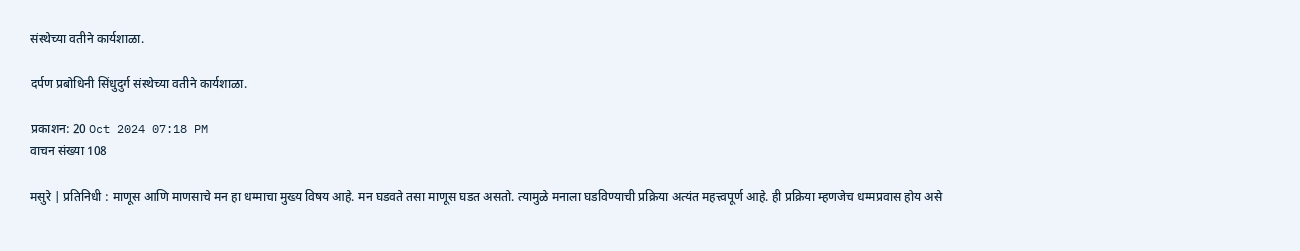संस्थेच्या वतीने कार्यशाळा.

दर्पण प्रबोधिनी सिंधुदुर्ग संस्थेच्या वतीने कार्यशाळा.

प्रकाशन: 20 Oct 2024 07:18 PM
वाचन संख्या 108

मसुरे | प्रतिनिधी : माणूस आणि माणसाचे मन हा धम्माचा मुख्य विषय आहे. मन घडवते तसा माणूस घडत असतो. त्यामुळे मनाला घडविण्याची प्रक्रिया अत्यंत महत्त्वपूर्ण आहे. ही प्रक्रिया म्हणजेच धम्मप्रवास होय असे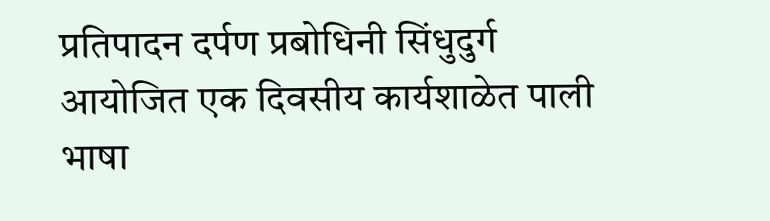प्रतिपादन दर्पण प्रबोधिनी सिंधुदुर्ग आयोजित एक दिवसीय कार्यशाळेत पाली भाषा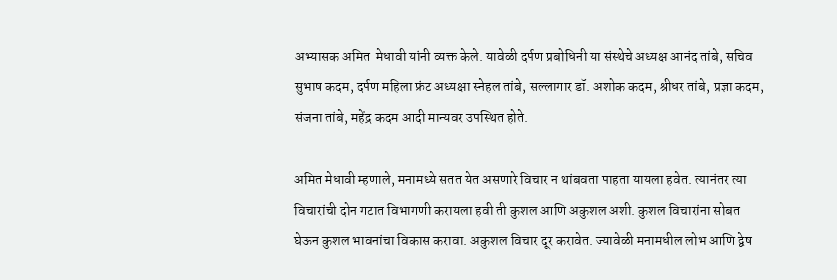अभ्यासक अमित  मेधावी यांनी व्यक्त केले. यावेळी दर्पण प्रबोधिनी या संस्थेचे अध्यक्ष आनंद तांबे, सचिव सुभाष कदम, दर्पण महिला फ्रंट अध्यक्षा स्नेहल तांबे, सल्लागार डॉ. अशोक कदम, श्रीधर तांबे, प्रज्ञा कदम, संजना तांबे, महेंद्र कदम आदी मान्यवर उपस्थित होते.

अमित मेधावी म्हणाले, मनामध्ये सतत येत असणारे विचार न थांबवता पाहता यायला हवेत. त्यानंतर त्या विचारांची दोन गटात विभागणी करायला हवी ती कुशल आणि अकुशल अशी. कुशल विचारांना सोबत घेऊन कुशल भावनांचा विकास करावा. अकुशल विचार दूर करावेत. ज्यावेळी मनामधील लोभ आणि द्वेष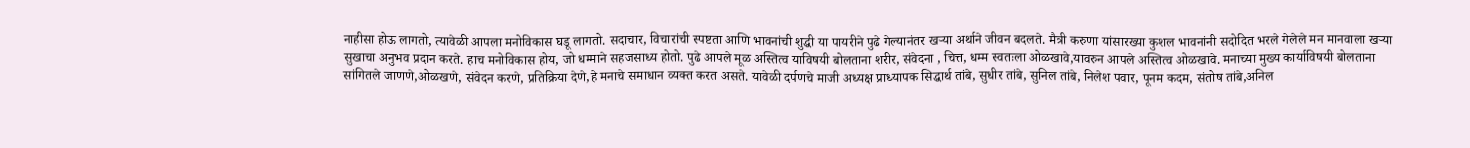नाहीसा होऊ लागतो, त्यावेळी आपला मनोविकास घडू लागतो. सदाचार, विचारांची स्पष्टता आणि भावनांची शुद्धी या पायरीने पुढे गेल्यानंतर खर्‍या अर्थाने जीवन बदलते. मैत्री करुणा यांसारख्या कुशल भावनांनी सदोदित भरले गेलेले मन मानवाला खर्‍या सुखाचा अनुभव प्रदान करते. हाच मनोविकास होय, जो धम्माने सहजसाध्य होतो. पुढे आपले मूळ अस्तित्व याविषयी बोलताना शरीर, संवेदना , चित्त, धम्म स्वतःला ओळखावे,यावरुन आपले अस्तित्व ओळखावे. मनाच्या मुख्य कार्याविषयी बोलताना सांगितले जाणणे,ओळखणे, संवेदन करणे, प्रतिक्रिया देणे,हे मनाचे समाधान व्यक्त करत असते. यावेळी दर्पणचे माजी अध्यक्ष प्राध्यापक सिद्धार्थ तांबे, सुधीर तांबे, सुनिल तांबे, निलेश पवार, पूनम कदम, संतोष तांबे,अनिल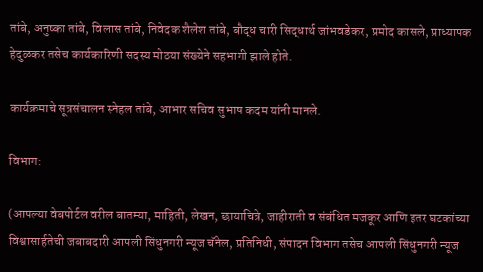तांबे, अनुष्का तांबे, विलास तांबे, निवेदक शैलेश तांबे, बौद्ध चारी सिद्धार्थ जांभवडेकर, प्रमोद कासले, प्राध्यापक हेदुळकर तसेच कार्यकारिणी सदस्य मोठया संख्येने सहभागी झाले होते.

कार्यक्रमाचे सूत्रसंचालन स्नेहल तांबे, आभार सचिव सुभाष कदम यांनी मानले.

विभाग:

(आपल्या वेबपोर्टल वरील बातम्या, माहिती, लेखन, छायाचित्रे, जाहीराती व संबंधित मजकूर आणि इतर घटकांच्या विश्वासार्हतेची जबाबदारी आपली सिंधुनगरी न्यूज चॅनेल, प्रतिनिधी, संपादन विभाग तसेच आपली सिंधुनगरी न्यूज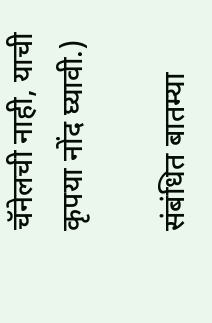चॅनेलची नाही, याची कृपया नोंद घ्यावी.)

संबंधित बातम्या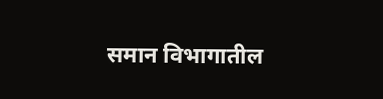समान विभागातील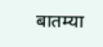बातम्या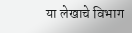या लेखाचे विभाग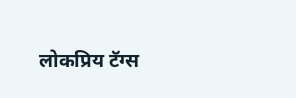लोकप्रिय टॅग्स